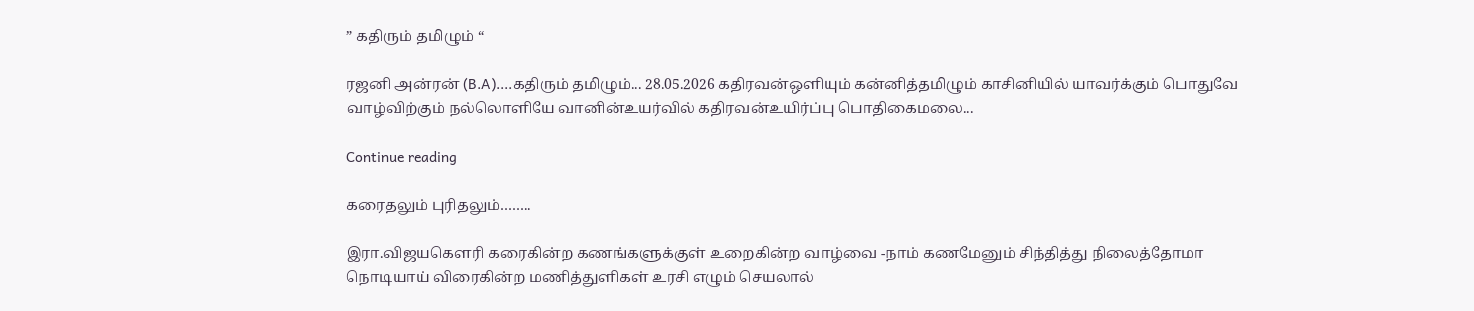” கதிரும் தமிழும் “

ரஜனி அன்ரன் (B.A)....கதிரும் தமிழும்... 28.05.2026 கதிரவன்ஒளியும் கன்னித்தமிழும் காசினியில் யாவர்க்கும் பொதுவே வாழ்விற்கும் நல்லொளியே வானின்உயர்வில் கதிரவன்உயிர்ப்பு பொதிகைமலை...

Continue reading

கரைதலும் புரிதலும்……..

இரா.விஜயகௌரி கரைகின்ற கணங்களுக்குள் உறைகின்ற வாழ்வை -நாம் கணமேனும் சிந்தித்து நிலைத்தோமா நொடியாய் விரைகின்ற மணித்துளிகள் உரசி எழும் செயலால்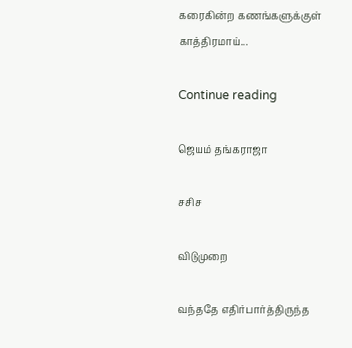கரைகின்ற கணங்களுக்குள் காத்திரமாய்...

Continue reading

ஜெயம் தங்கராஜா

சசிச

விடுமுறை

வந்ததே எதிர்பார்த்திருந்த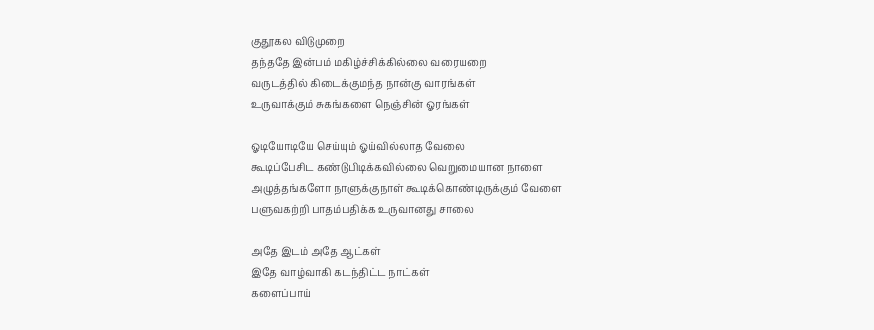குதூகல விடுமுறை
தந்ததே இன்பம் மகிழ்ச்சிக்கில்லை வரையறை
வருடத்தில் கிடைக்குமந்த நான்கு வாரங்கள்
உருவாக்கும் சுகங்களை நெஞ்சின் ஓரங்கள்

ஓடியோடியே செய்யும் ஓய்வில்லாத வேலை
கூடிப்பேசிட கண்டுபிடிக்கவில்லை வெறுமையான நாளை
அழுத்தங்களோ நாளுக்குநாள் கூடிக்கொண்டிருக்கும் வேளை
பளுவகற்றி பாதம்பதிக்க உருவானது சாலை

அதே இடம் அதே ஆட்கள்
இதே வாழ்வாகி கடந்திட்ட நாட்கள்
களைப்பாய்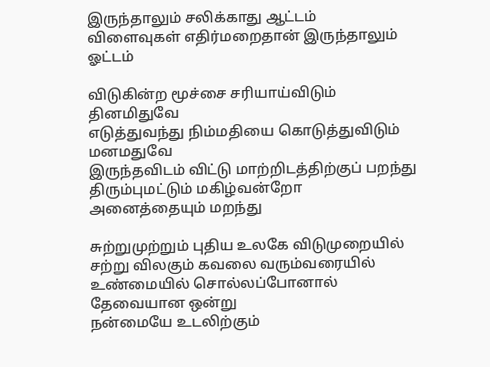இருந்தாலும் சலிக்காது ஆட்டம்
விளைவுகள் எதிர்மறைதான் இருந்தாலும் ஓட்டம்

விடுகின்ற மூச்சை சரியாய்விடும் தினமிதுவே
எடுத்துவந்து நிம்மதியை கொடுத்துவிடும் மனமதுவே
இருந்தவிடம் விட்டு மாற்றிடத்திற்குப் பறந்து
திரும்புமட்டும் மகிழ்வன்றோ அனைத்தையும் மறந்து

சுற்றுமுற்றும் புதிய உலகே விடுமுறையில்
சற்று விலகும் கவலை வரும்வரையில்
உண்மையில் சொல்லப்போனால் தேவையான ஒன்று
நன்மையே உடலிற்கும்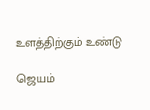உளத்திற்கும் உண்டு

ஜெயம்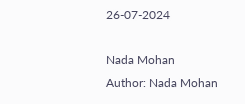26-07-2024

Nada Mohan
Author: Nada Mohan